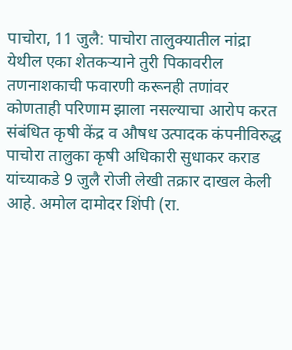पाचोरा, 11 जुलै: पाचोरा तालुक्यातील नांद्रा येथील एका शेतकऱ्याने तुरी पिकावरील तणनाशकाची फवारणी करूनही तणांवर कोणताही परिणाम झाला नसल्याचा आरोप करत संबंधित कृषी केंद्र व औषध उत्पादक कंपनीविरुद्ध पाचोरा तालुका कृषी अधिकारी सुधाकर कराड यांच्याकडे 9 जुलै रोजी लेखी तक्रार दाखल केली आहे. अमोल दामोदर शिंपी (रा.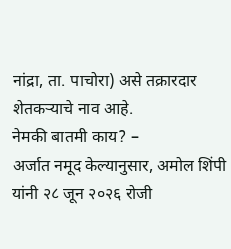नांद्रा, ता. पाचोरा) असे तक्रारदार शेतकऱ्याचे नाव आहे.
नेमकी बातमी काय? –
अर्जात नमूद केल्यानुसार, अमोल शिंपी यांनी २८ जून २०२६ रोजी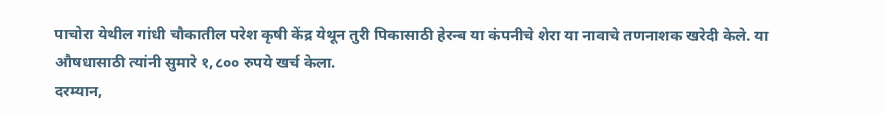पाचोरा येथील गांधी चौकातील परेश कृषी केंद्र येथून तुरी पिकासाठी हेरन्ब या कंपनीचे शेरा या नावाचे तणनाशक खरेदी केले. या औषधासाठी त्यांनी सुमारे १,८०० रुपये खर्च केला.
दरम्यान,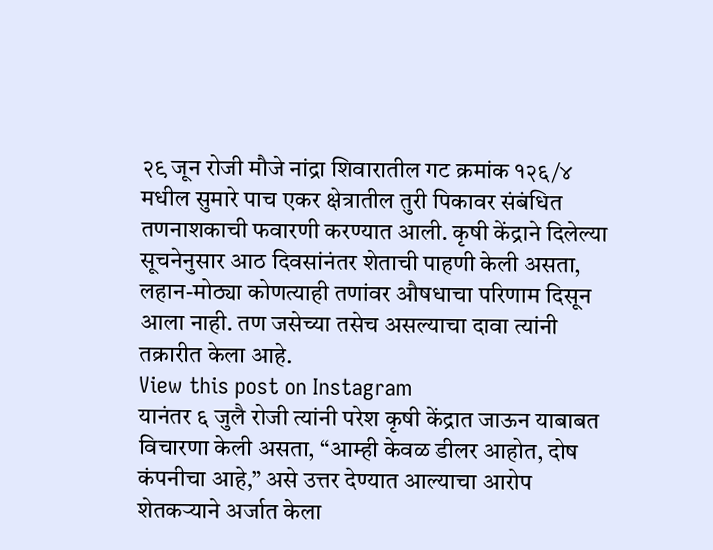२९ जून रोजी मौजे नांद्रा शिवारातील गट क्रमांक १२६/४ मधील सुमारे पाच एकर क्षेत्रातील तुरी पिकावर संबंधित तणनाशकाची फवारणी करण्यात आली. कृषी केंद्राने दिलेल्या सूचनेनुसार आठ दिवसांनंतर शेताची पाहणी केली असता, लहान-मोठ्या कोणत्याही तणांवर औषधाचा परिणाम दिसून आला नाही. तण जसेच्या तसेच असल्याचा दावा त्यांनी तक्रारीत केला आहे.
View this post on Instagram
यानंतर ६ जुलै रोजी त्यांनी परेश कृषी केंद्रात जाऊन याबाबत विचारणा केली असता, “आम्ही केवळ डीलर आहोत, दोष कंपनीचा आहे,” असे उत्तर देण्यात आल्याचा आरोप शेतकऱ्याने अर्जात केला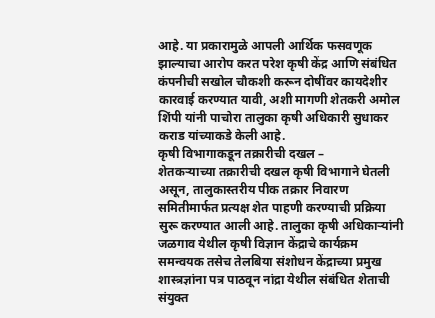आहे. या प्रकारामुळे आपली आर्थिक फसवणूक झाल्याचा आरोप करत परेश कृषी केंद्र आणि संबंधित कंपनीची सखोल चौकशी करून दोषींवर कायदेशीर कारवाई करण्यात यावी, अशी मागणी शेतकरी अमोल शिंपी यांनी पाचोरा तालुका कृषी अधिकारी सुधाकर कराड यांच्याकडे केली आहे.
कृषी विभागाकडून तक्रारीची दखल –
शेतकऱ्याच्या तक्रारीची दखल कृषी विभागाने घेतली असून, तालुकास्तरीय पीक तक्रार निवारण समितीमार्फत प्रत्यक्ष शेत पाहणी करण्याची प्रक्रिया सुरू करण्यात आली आहे. तालुका कृषी अधिकाऱ्यांनी जळगाव येथील कृषी विज्ञान केंद्राचे कार्यक्रम समन्वयक तसेच तेलबिया संशोधन केंद्राच्या प्रमुख शास्त्रज्ञांना पत्र पाठवून नांद्रा येथील संबंधित शेताची संयुक्त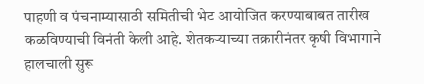पाहणी व पंचनाम्यासाठी समितीची भेट आयोजित करण्याबाबत तारीख कळविण्याची विनंती केली आहे. शेतकऱ्याच्या तक्रारीनंतर कृषी विभागाने हालचाली सुरू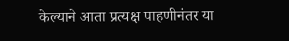केल्याने आता प्रत्यक्ष पाहणीनंतर या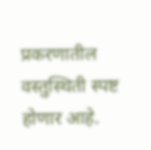प्रकरणातील वस्तुस्थिती स्पष्ट होणार आहे.